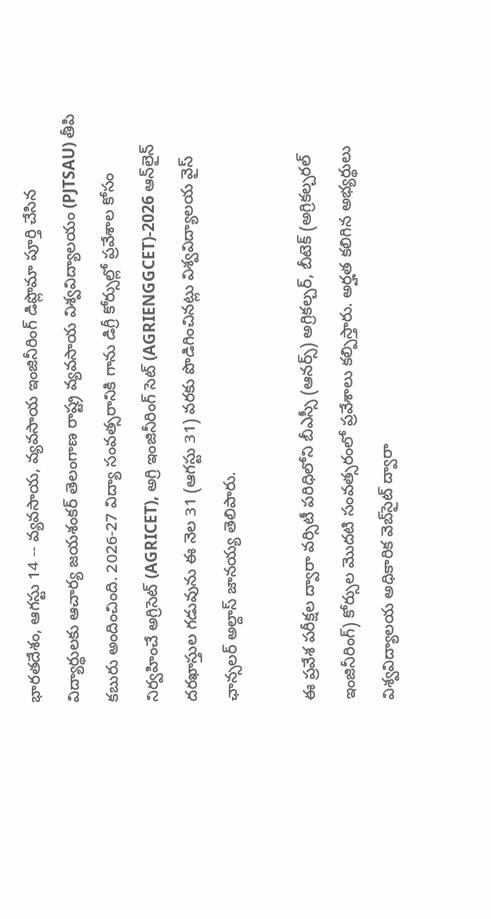భారతదేశం, ఆగస్టు 14 -- వ్యవసాయ, వ్యవసాయ ఇంజినీరింగ్ డిప్లొమా పూర్తి చేసిన విద్యార్థులకు ఆచార్య జయశంకర్ తెలంగాణ రాష్ట్ర వ్యవసాయ విశ్వవిద్యాలయం (PJTSAU) తీపి కబురు అందించింది. 2026-27 విద్యా సంవత్సరానికి గాను డిగ్రీ కోర్సుల్లో ప్రవేశాల కోసం నిర్వహించే అగ్రిసెట్ (AGRICET), అగ్రి ఇంజినీరింగ్ సెట్ (AGRIENGGCET)-2026 ఆన్‌లైన్ దరఖాస్తుల గడువును ఈ నెల 31 (ఆగస్టు 31) వరకు పొడిగించినట్లు విశ్వవిద్యాలయ వైస్ ఛాన్సలర్ అల్దాస్ జానయ్య తెలిపారు.

ఈ ప్రవేశ పరీక్షల ద్వారా వర్సిటీ పరిధిలోని బీఎస్సీ (ఆనర్స్) అగ్రికల్చర్, బీటెక్ (అగ్రికల్చరల్ ఇంజినీరింగ్) కోర్సుల మొదటి సంవత్సరంలో ప్రవేశాలు కల్పిస్తారు. అర్హత కలిగిన అభ్యర్థులు విశ్వవిద్యాలయ అధికారిక వెబ్‌సైట్ ద్వారా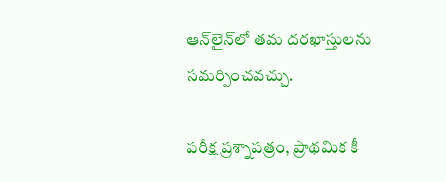ఆన్‌లైన్‌లో తమ దరఖాస్తులను సమర్పించవచ్చు.

పరీక్ష ప్రశ్నాపత్రం, ప్రాథమిక కీ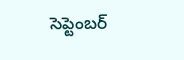సెప్టెంబర్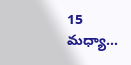15 మధ్యా...